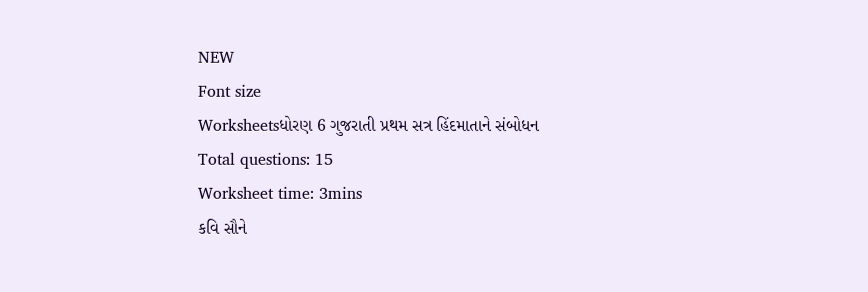NEW
Font size
Worksheetsધોરણ 6 ગુજરાતી પ્રથમ સત્ર હિંદમાતાને સંબોધન
Total questions: 15
Worksheet time: 3mins
કવિ સૌને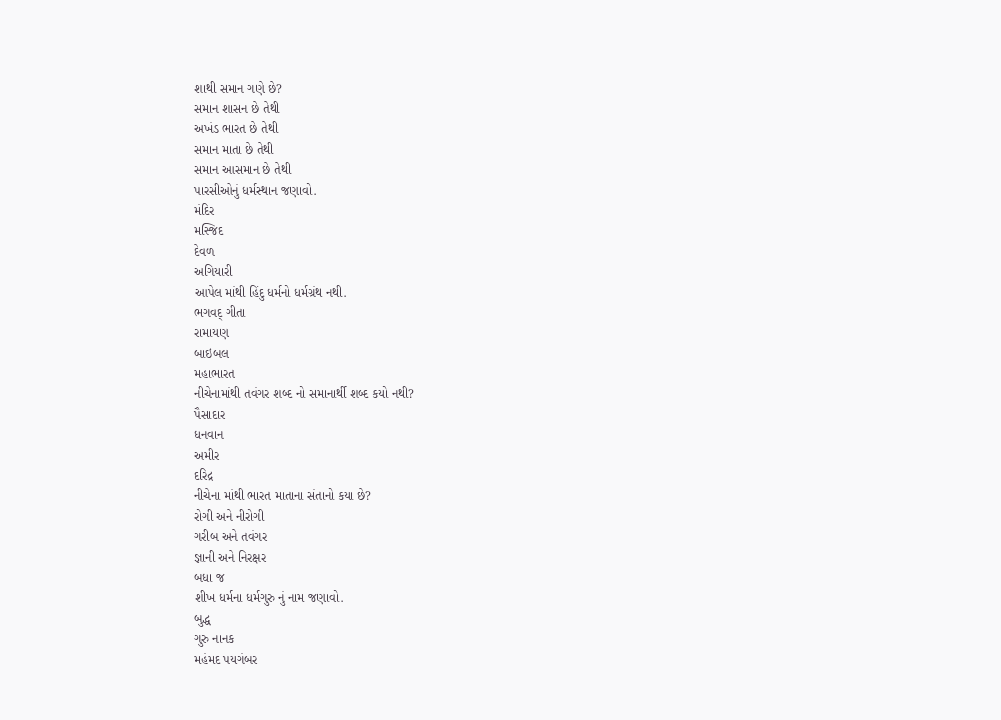શાથી સમાન ગણે છે?
સમાન શાસન છે તેથી
અખંડ ભારત છે તેથી
સમાન માતા છે તેથી
સમાન આસમાન છે તેથી
પારસીઓનું ધર્મસ્થાન જણાવો.
મંદિર
મસ્જિદ
દેવળ
અગિયારી
આપેલ માંથી હિંદુ ધર્મનો ધર્મગ્રંથ નથી.
ભગવદ્ ગીતા
રામાયણ
બાઇબલ
મહાભારત
નીચેનામાંથી તવંગર શબ્દ નો સમાનાર્થી શબ્દ કયો નથી?
પૈસાદાર
ધનવાન
અમીર
દરિદ્ર
નીચેના માંથી ભારત માતાના સંતાનો કયા છે?
રોગી અને નીરોગી
ગરીબ અને તવંગર
જ્ઞાની અને નિરક્ષર
બધા જ
શીખ ધર્મના ધર્મગુરુ નું નામ જણાવો.
બુદ્ધ
ગુરુ નાનક
મહંમદ પયગંબર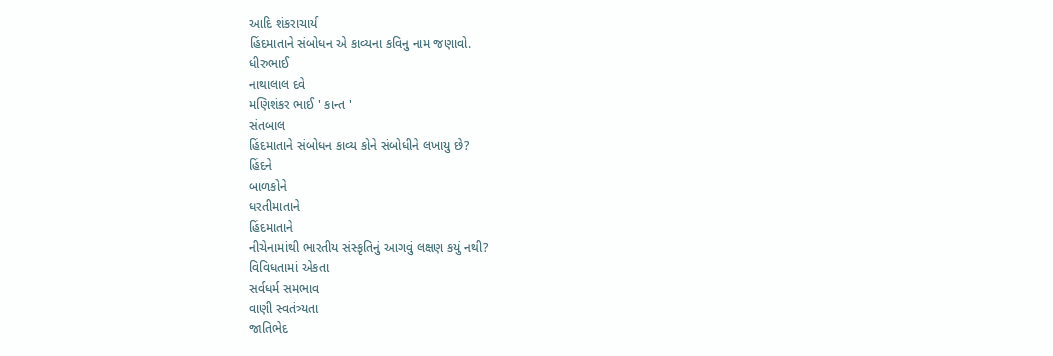આદિ શંકરાચાર્ય
હિંદમાતાને સંબોધન એ કાવ્યના કવિનુ નામ જણાવો.
ધીરુભાઈ
નાથાલાલ દવે
મણિશંકર ભાઈ ' કાન્ત '
સંતબાલ
હિંદમાતાને સંબોધન કાવ્ય કોને સંબોધીને લખાયુ છે?
હિંદને
બાળકોને
ધરતીમાતાને
હિંદમાતાને
નીચેનામાંથી ભારતીય સંસ્કૃતિનું આગવું લક્ષણ કયું નથી?
વિવિધતામાં એકતા
સર્વધર્મ સમભાવ
વાણી સ્વતંત્ર્યતા
જાતિભેદ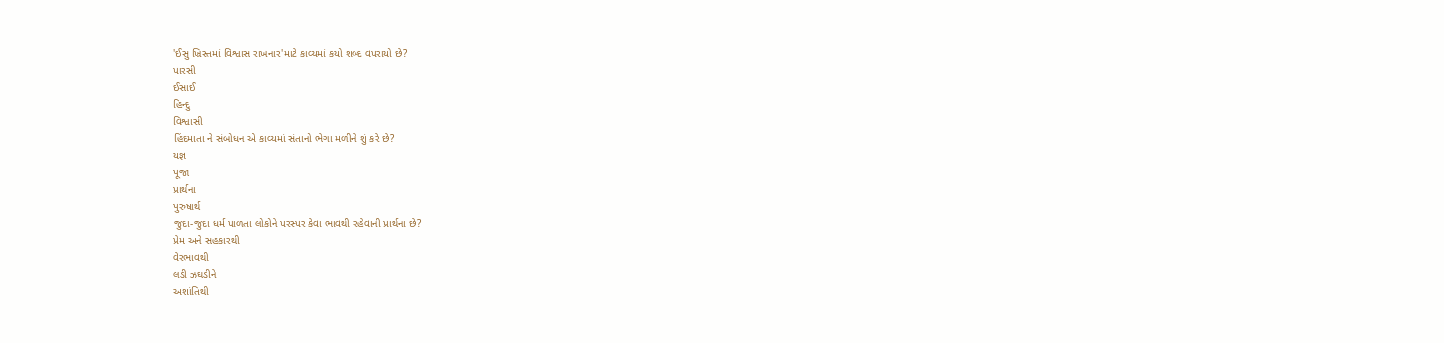'ઈસુ ખ્રિસ્તમાં વિશ્વાસ રાખનાર'માટે કાવ્યમાં કયો શબ્દ વપરાયો છે?
પારસી
ઈસાઈ
હિન્દુ
વિશ્વાસી
હિંદમાતા ને સંબોધન એ કાવ્યમાં સંતાનો ભેગા મળીને શું કરે છે?
યજ્ઞ
પૂજા
પ્રાર્થના
પુરુષાર્થ
જુદા-જુદા ધર્મ પાળતા લોકોને પરસ્પર કેવા ભાવથી રહેવાની પ્રાર્થના છે?
પ્રેમ અને સહકારથી
વેરભાવથી
લડી ઝઘડીને
અશાંતિથી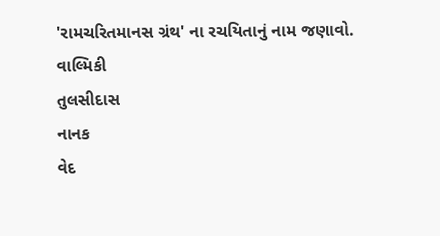'રામચરિતમાનસ ગ્રંથ' ના રચયિતાનું નામ જણાવો.
વાલ્મિકી
તુલસીદાસ
નાનક
વેદ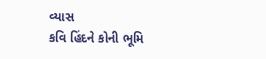વ્યાસ
કવિ હિંદને કોની ભૂમિ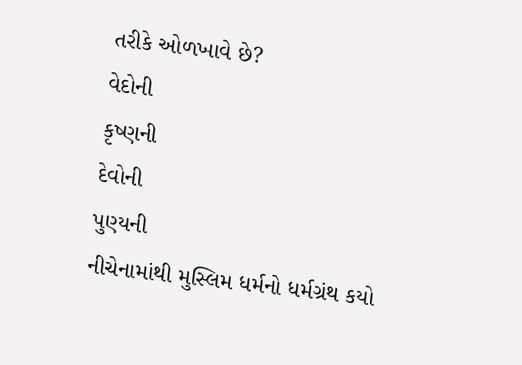તરીકે ઓળખાવે છે?
વેદોની
કૃષ્ણની
દેવોની
પુણ્યની
નીચેનામાંથી મુસ્લિમ ધર્મનો ધર્મગ્રંથ કયો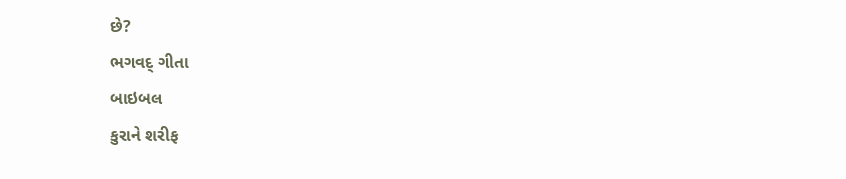છે?
ભગવદ્ ગીતા
બાઇબલ
કુરાને શરીફ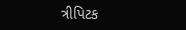ત્રીપિટક